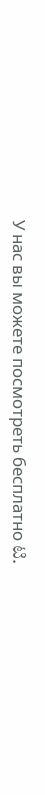У нас вы можете посмотреть бесплатно ಟಿ.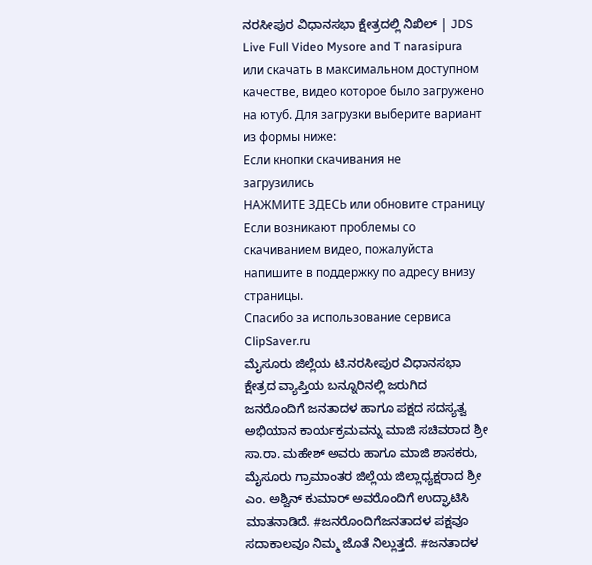ನರಸೀಪುರ ವಿಧಾನಸಭಾ ಕ್ಷೇತ್ರದಲ್ಲಿ ನಿಖಿಲ್ | JDS Live Full Video Mysore and T narasipura или скачать в максимальном доступном качестве, видео которое было загружено на ютуб. Для загрузки выберите вариант из формы ниже:
Если кнопки скачивания не
загрузились
НАЖМИТЕ ЗДЕСЬ или обновите страницу
Если возникают проблемы со скачиванием видео, пожалуйста напишите в поддержку по адресу внизу
страницы.
Спасибо за использование сервиса ClipSaver.ru
ಮೈಸೂರು ಜಿಲ್ಲೆಯ ಟಿ.ನರಸೀಪುರ ವಿಧಾನಸಭಾ ಕ್ಷೇತ್ರದ ವ್ಯಾಪ್ತಿಯ ಬನ್ನೂರಿನಲ್ಲಿ ಜರುಗಿದ ಜನರೊಂದಿಗೆ ಜನತಾದಳ ಹಾಗೂ ಪಕ್ಷದ ಸದಸ್ಯತ್ವ ಅಭಿಯಾನ ಕಾರ್ಯಕ್ರಮವನ್ನು ಮಾಜಿ ಸಚಿವರಾದ ಶ್ರೀ ಸಾ.ರಾ. ಮಹೇಶ್ ಅವರು ಹಾಗೂ ಮಾಜಿ ಶಾಸಕರು, ಮೈಸೂರು ಗ್ರಾಮಾಂತರ ಜಿಲ್ಲೆಯ ಜಿಲ್ಲಾಧ್ಯಕ್ಷರಾದ ಶ್ರೀ ಎಂ. ಅಶ್ವಿನ್ ಕುಮಾರ್ ಅವರೊಂದಿಗೆ ಉದ್ಘಾಟಿಸಿ ಮಾತನಾಡಿದೆ. #ಜನರೊಂದಿಗೆಜನತಾದಳ ಪಕ್ಷವೂ ಸದಾಕಾಲವೂ ನಿಮ್ಮ ಜೊತೆ ನಿಲ್ಲುತ್ತದೆ. #ಜನತಾದಳ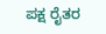ಪಕ್ಷ ರೈತರ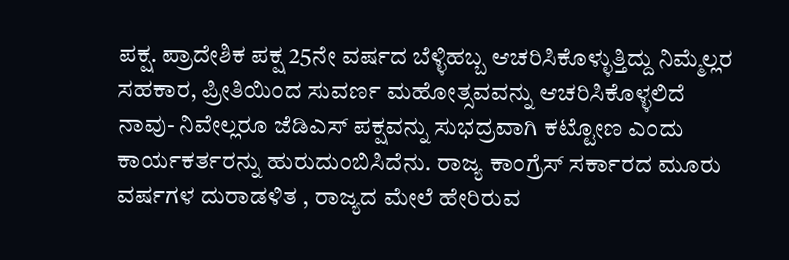ಪಕ್ಷ. ಪ್ರಾದೇಶಿಕ ಪಕ್ಷ 25ನೇ ವರ್ಷದ ಬೆಳ್ಳಿಹಬ್ಬ ಆಚರಿಸಿಕೊಳ್ಳುತ್ತಿದ್ದು ನಿಮ್ಮೆಲ್ಲರ ಸಹಕಾರ, ಪ್ರೀತಿಯಿಂದ ಸುವರ್ಣ ಮಹೋತ್ಸವವನ್ನು ಆಚರಿಸಿಕೊಳ್ಳಲಿದೆ ನಾವು- ನಿವೇಲ್ಲರೂ ಜೆಡಿಎಸ್ ಪಕ್ಷವನ್ನು ಸುಭದ್ರವಾಗಿ ಕಟ್ಟೋಣ ಎಂದು ಕಾರ್ಯಕರ್ತರನ್ನು ಹುರುದುಂಬಿಸಿದೆನು. ರಾಜ್ಯ ಕಾಂಗ್ರೆಸ್ ಸರ್ಕಾರದ ಮೂರು ವರ್ಷಗಳ ದುರಾಡಳಿತ , ರಾಜ್ಯದ ಮೇಲೆ ಹೇರಿರುವ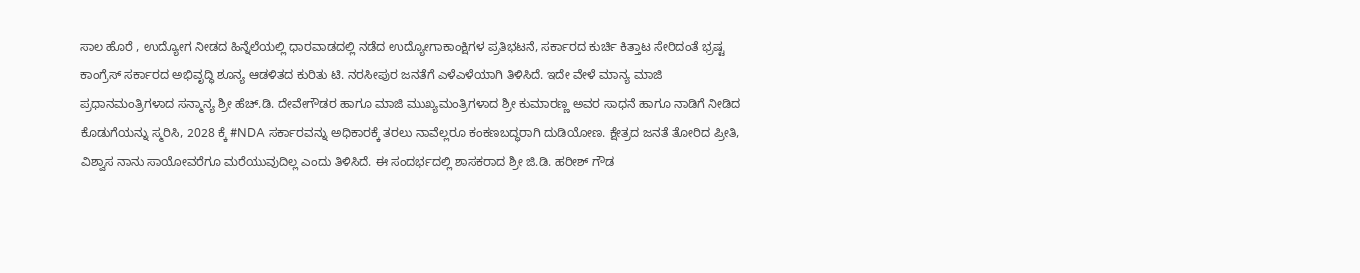ಸಾಲ ಹೊರೆ , ಉದ್ಯೋಗ ನೀಡದ ಹಿನ್ನೆಲೆಯಲ್ಲಿ ಧಾರವಾಡದಲ್ಲಿ ನಡೆದ ಉದ್ಯೋಗಾಕಾಂಕ್ಷಿಗಳ ಪ್ರತಿಭಟನೆ, ಸರ್ಕಾರದ ಕುರ್ಚಿ ಕಿತ್ತಾಟ ಸೇರಿದಂತೆ ಭ್ರಷ್ಟ ಕಾಂಗ್ರೆಸ್ ಸರ್ಕಾರದ ಅಭಿವೃದ್ಧಿ ಶೂನ್ಯ ಆಡಳಿತದ ಕುರಿತು ಟಿ. ನರಸೀಪುರ ಜನತೆಗೆ ಎಳೆಎಳೆಯಾಗಿ ತಿಳಿಸಿದೆ. ಇದೇ ವೇಳೆ ಮಾನ್ಯ ಮಾಜಿ ಪ್ರಧಾನಮಂತ್ರಿಗಳಾದ ಸನ್ಮಾನ್ಯ ಶ್ರೀ ಹೆಚ್.ಡಿ. ದೇವೇಗೌಡರ ಹಾಗೂ ಮಾಜಿ ಮುಖ್ಯಮಂತ್ರಿಗಳಾದ ಶ್ರೀ ಕುಮಾರಣ್ಣ ಅವರ ಸಾಧನೆ ಹಾಗೂ ನಾಡಿಗೆ ನೀಡಿದ ಕೊಡುಗೆಯನ್ನು ಸ್ಮರಿಸಿ, 2028 ಕ್ಕೆ #NDA ಸರ್ಕಾರವನ್ನು ಅಧಿಕಾರಕ್ಕೆ ತರಲು ನಾವೆಲ್ಲರೂ ಕಂಕಣಬದ್ಧರಾಗಿ ದುಡಿಯೋಣ. ಕ್ಷೇತ್ರದ ಜನತೆ ತೋರಿದ ಪ್ರೀತಿ, ವಿಶ್ವಾಸ ನಾನು ಸಾಯೋವರೆಗೂ ಮರೆಯುವುದಿಲ್ಲ ಎಂದು ತಿಳಿಸಿದೆ. ಈ ಸಂದರ್ಭದಲ್ಲಿ ಶಾಸಕರಾದ ಶ್ರೀ ಜಿ.ಡಿ. ಹರೀಶ್ ಗೌಡ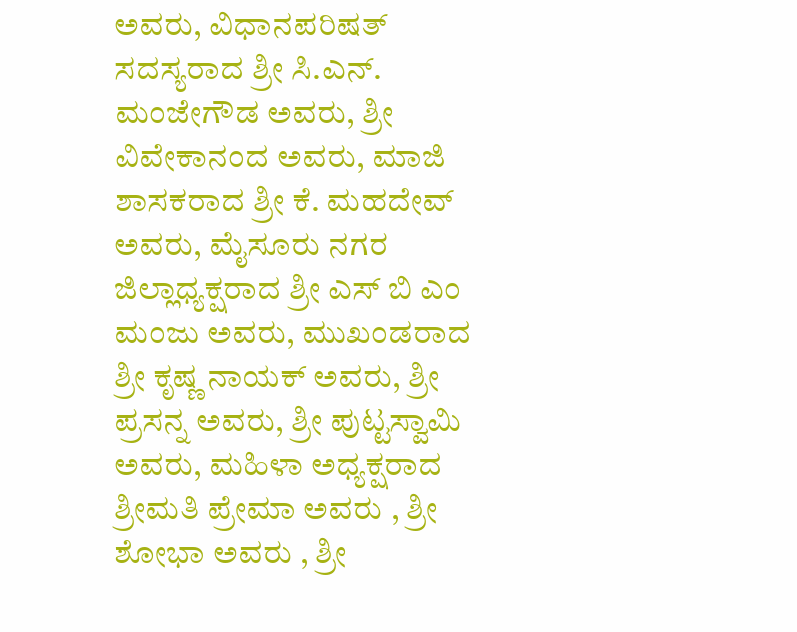ಅವರು, ವಿಧಾನಪರಿಷತ್ ಸದಸ್ಯರಾದ ಶ್ರೀ ಸಿ.ಎನ್. ಮಂಜೇಗೌಡ ಅವರು, ಶ್ರೀ ವಿವೇಕಾನಂದ ಅವರು, ಮಾಜಿ ಶಾಸಕರಾದ ಶ್ರೀ ಕೆ. ಮಹದೇವ್ ಅವರು, ಮೈಸೂರು ನಗರ ಜಿಲ್ಲಾಧ್ಯಕ್ಷರಾದ ಶ್ರೀ ಎಸ್ ಬಿ ಎಂ ಮಂಜು ಅವರು, ಮುಖಂಡರಾದ ಶ್ರೀ ಕೃಷ್ಣ ನಾಯಕ್ ಅವರು, ಶ್ರೀ ಪ್ರಸನ್ನ ಅವರು, ಶ್ರೀ ಪುಟ್ಟಸ್ವಾಮಿ ಅವರು, ಮಹಿಳಾ ಅಧ್ಯಕ್ಷರಾದ ಶ್ರೀಮತಿ ಪ್ರೇಮಾ ಅವರು , ಶ್ರೀ ಶೋಭಾ ಅವರು , ಶ್ರೀ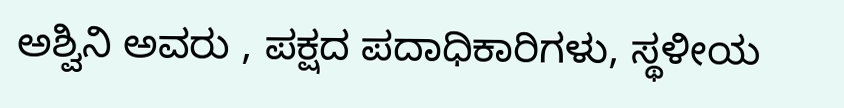ಅಶ್ವಿನಿ ಅವರು , ಪಕ್ಷದ ಪದಾಧಿಕಾರಿಗಳು, ಸ್ಥಳೀಯ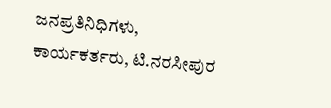ಜನಪ್ರತಿನಿಧಿಗಳು, ಕಾರ್ಯಕರ್ತರು, ಟಿ.ನರಸೀಪುರ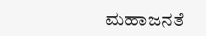ಮಹಾಜನತೆ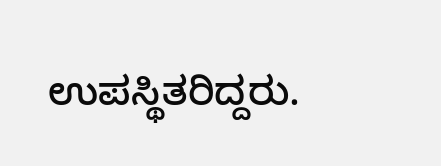ಉಪಸ್ಥಿತರಿದ್ದರು.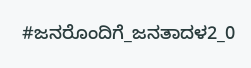#ಜನರೊಂದಿಗೆ_ಜನತಾದಳ2_0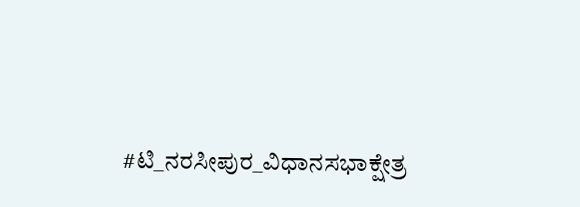#ಟಿ_ನರಸೀಪುರ_ವಿಧಾನಸಭಾಕ್ಷೇತ್ರ